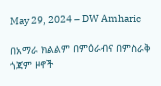May 29, 2024 – DW Amharic

በአማራ ክልልም በምዕራብና በምስራቅ ጎጃም ዞኖች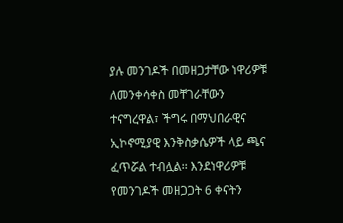ያሉ መንገዶች በመዘጋታቸው ነዋሪዎቹ ለመንቀሳቀስ መቸገራቸውን ተናግረዋል፣ ችግሩ በማህበራዊና ኢኮኖሚያዊ እንቅስቃሴዎች ላይ ጫና ፈጥሯል ተብሏል፡፡ እንደነዋሪዎቹ የመንገዶች መዘጋጋት 6 ቀናትን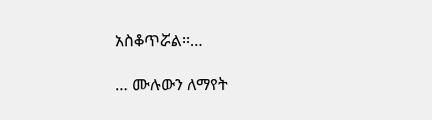አስቆጥሯል፡፡…

… ሙሉውን ለማየት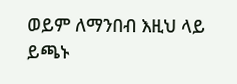ወይም ለማንበብ እዚህ ላይ ይጫኑ